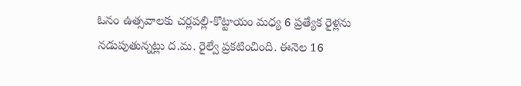ఓనం ఉత్సవాలకు చర్లపల్లి-కొట్టాయం మధ్య 6 ప్రత్యేక రైళ్లను నడుపుతున్నట్లు ద.మ. రైల్వే ప్రకటించింది. ఈనెల 16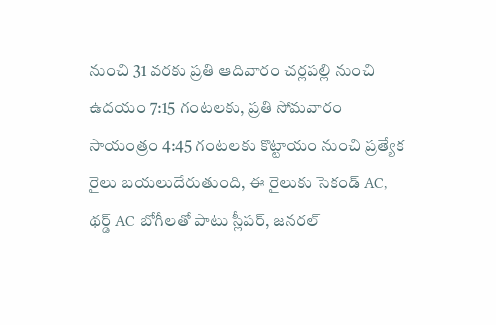నుంచి 31 వరకు ప్రతి ఆదివారం చర్లపల్లి నుంచి ఉదయం 7:15 గంటలకు, ప్రతి సోమవారం సాయంత్రం 4:45 గంటలకు కొట్టాయం నుంచి ప్రత్యేక రైలు బయలుదేరుతుంది, ఈ రైలుకు సెకండ్ AC, థర్డ్ AC బోగీలతో పాటు స్లీపర్, జనరల్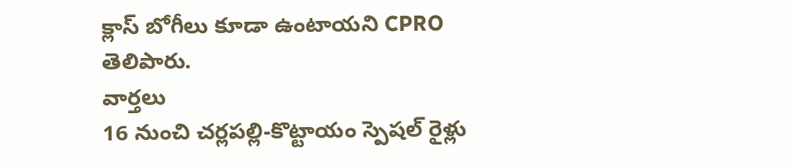క్లాస్ బోగీలు కూడా ఉంటాయని CPRO తెలిపారు.
వార్తలు
16 నుంచి చర్లపల్లి-కొట్టాయం స్పెషల్ రైళ్లు